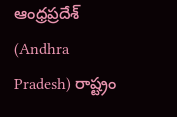ఆంధ్రప్రదేశ్ (Andhra Pradesh) రాష్ట్రం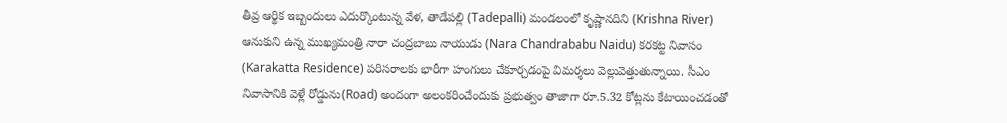తీవ్ర ఆర్థిక ఇబ్బందులు ఎదుర్కొంటున్న వేళ, తాడేపల్లి (Tadepalli) మండలంలో కృష్ణానదిని (Krishna River) ఆనుకుని ఉన్న ముఖ్యమంత్రి నారా చంద్రబాబు నాయుడు (Nara Chandrababu Naidu) కరకట్ట నివాసం (Karakatta Residence) పరిసరాలకు భారీగా హంగులు చేకూర్చడంపై విమర్శలు వెల్లువెత్తుతున్నాయి. సీఎం నివాసానికి వెళ్లే రోడ్డును(Road) అందంగా అలంకరించేందుకు ప్రభుత్వం తాజాగా రూ.5.32 కోట్లను కేటాయించడంతో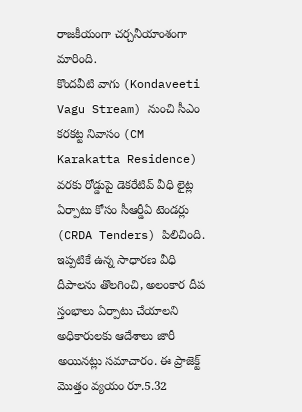రాజకీయంగా చర్చనీయాంశంగా మారింది.
కొందవీటి వాగు (Kondaveeti Vagu Stream) నుంచి సీఎం కరకట్ట నివాసం (CM Karakatta Residence) వరకు రోడ్డుపై డెకరేటివ్ వీధి లైట్ల ఏర్పాటు కోసం సీఆర్డీఏ టెండర్లు (CRDA Tenders) పిలిచింది. ఇప్పటికే ఉన్న సాధారణ వీధి దీపాలను తొలగించి, అలంకార దీప స్తంభాలు ఏర్పాటు చేయాలని అధికారులకు ఆదేశాలు జారీ అయినట్లు సమాచారం. ఈ ప్రాజెక్ట్ మొత్తం వ్యయం రూ.5.32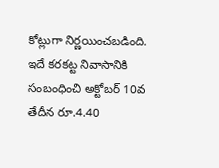కోట్లుగా నిర్ణయించబడింది.
ఇదే కరకట్ట నివాసానికి సంబంధించి అక్టోబర్ 10వ తేదీన రూ.4.40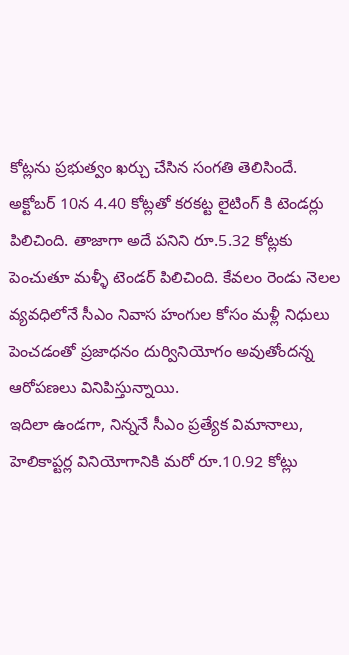కోట్లను ప్రభుత్వం ఖర్చు చేసిన సంగతి తెలిసిందే. అక్టోబర్ 10న 4.40 కోట్లతో కరకట్ట లైటింగ్ కి టెండర్లు పిలిచింది. తాజాగా అదే పనిని రూ.5.32 కోట్లకు పెంచుతూ మళ్ళీ టెండర్ పిలిచింది. కేవలం రెండు నెలల వ్యవధిలోనే సీఎం నివాస హంగుల కోసం మళ్లీ నిధులు పెంచడంతో ప్రజాధనం దుర్వినియోగం అవుతోందన్న ఆరోపణలు వినిపిస్తున్నాయి.
ఇదిలా ఉండగా, నిన్ననే సీఎం ప్రత్యేక విమానాలు, హెలికాప్టర్ల వినియోగానికి మరో రూ.10.92 కోట్లు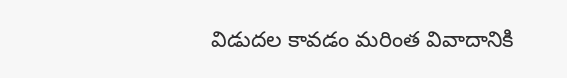విడుదల కావడం మరింత వివాదానికి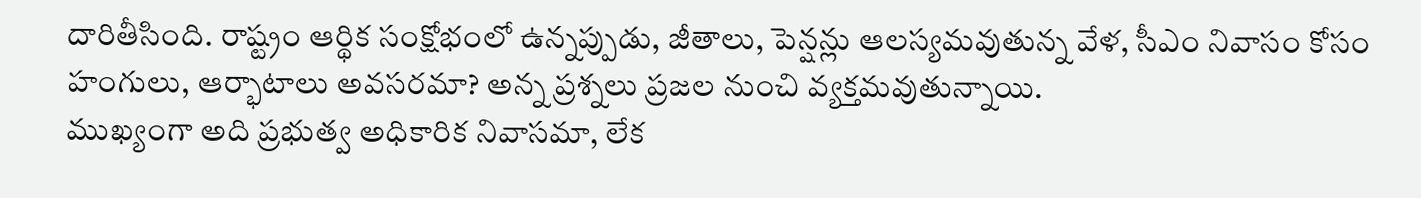దారితీసింది. రాష్ట్రం ఆర్థిక సంక్షోభంలో ఉన్నప్పుడు, జీతాలు, పెన్షన్లు ఆలస్యమవుతున్న వేళ, సీఎం నివాసం కోసం హంగులు, ఆర్భాటాలు అవసరమా? అన్న ప్రశ్నలు ప్రజల నుంచి వ్యక్తమవుతున్నాయి.
ముఖ్యంగా అది ప్రభుత్వ అధికారిక నివాసమా, లేక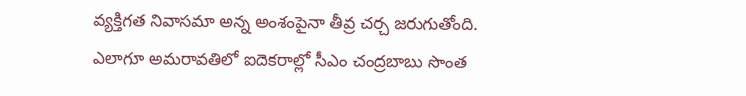వ్యక్తిగత నివాసమా అన్న అంశంపైనా తీవ్ర చర్చ జరుగుతోంది. ఎలాగూ అమరావతిలో ఐదెకరాల్లో సీఎం చంద్రబాబు సొంత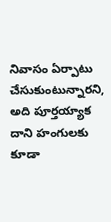నివాసం ఏర్పాటు చేసుకుంటున్నారని, అది పూర్తయ్యాక దాని హంగులకు కూడా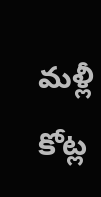మళ్లీ కోట్ల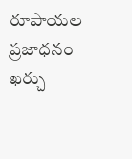రూపాయల ప్రజాధనం ఖర్చు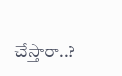చేస్తారా..?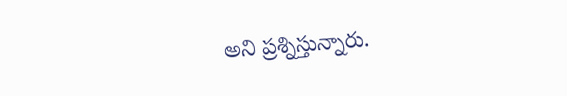అని ప్రశ్నిస్తున్నారు.